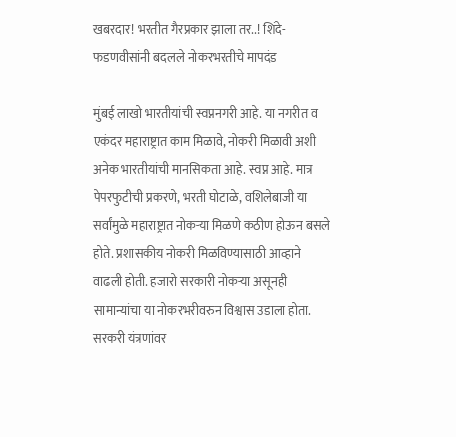खबरदार! भरतीत गैरप्रकार झाला तर..! शिंदे-फडणवीसांनी बदलले नोकरभरतीचे मापदंड

मुंबई लाखो भारतीयांची स्वप्ननगरी आहे. या नगरीत व एकंदर महाराष्ट्रात काम मिळावे, नोकरी मिळावी अशी अनेक भारतीयांची मानसिकता आहे. स्वप्न आहे. मात्र पेपरफुटीची प्रकरणे, भरती घोटाळे, वशिलेबाजी या सर्वांमुळे महाराष्ट्रात नोकऱ्या मिळणे कठीण होऊन बसले होते. प्रशासकीय नोकरी मिळविण्यासाठी आव्हाने वाढली होती. हजारो सरकारी नोकऱ्या असूनही सामान्यांचा या नोकरभरीवरुन विश्वास उडाला होता. सरकरी यंत्रणांवर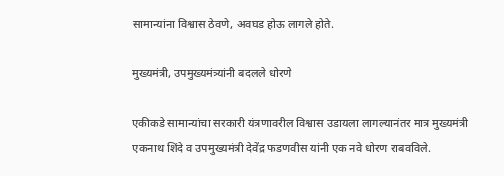सामान्यांना विश्वास ठेवणे, अवघड होऊ लागले होते.

मुख्यमंत्री, उपमुख्यमंत्र्यांनी बदलले धोरणे

एकीकडे सामान्यांचा सरकारी यंत्रणावरील विश्वास उडायला लागल्यानंतर मात्र मुख्यमंत्री एकनाथ शिंदे व उपमुख्यमंत्री देवेंद्र फडणवीस यांनी एक नवे धोरण राबवविले.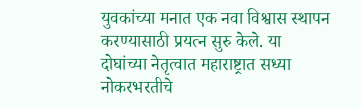युवकांच्या मनात एक नवा विश्वास स्थापन करण्यासाठी प्रयत्न सुरु केले. या दोघांच्या नेतृत्वात महाराष्ट्रात सध्या नोकरभरतीचे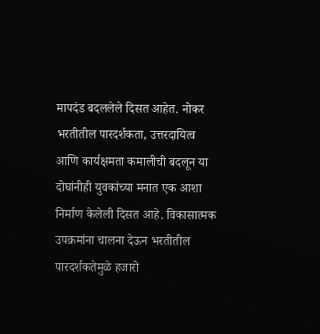मापदंड बदललेले दिसत आहेत. नोकर भरतीतील पारदर्शकता, उत्तरदायित्व आणि कार्यक्षमता कमालीची बदलून या दोघांनीही युवकांच्या मनात एक आशा निर्माण केलेली दिसत आहे. विकासात्मक उपक्रमांना चालना देऊन भरतीतील पारदर्शकतेमुळे हजारो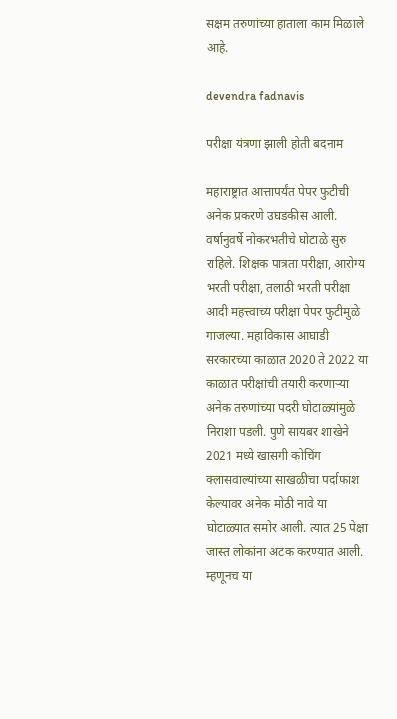सक्षम तरुणांच्या हाताला काम मिळाले आहे.

devendra fadnavis

परीक्षा यंत्रणा झाली होती बदनाम

महाराष्ट्रात आत्तापर्यंत पेपर फुटीची अनेक प्रकरणे उघडकीस आली. वर्षानुवर्षे नोकरभतीचे घोटाळे सुरु राहिले. शिक्षक पात्रता परीक्षा, आरोग्य भरती परीक्षा, तलाठी भरती परीक्षा आदी महत्त्वाच्य परीक्षा पेपर फुटीमुळे गाजल्या. महाविकास आघाडी सरकारच्या काळात 2020 ते 2022 या काळात परीक्षांची तयारी करणाऱ्या अनेक तरुणांच्या पदरी घोटाळ्यांमुळे निराशा पडली. पुणे सायबर शाखेने 2021 मध्ये खासगी कोचिंग क्लासवाल्यांच्या साखळीचा पर्दाफाश केल्यावर अनेक मोठी नावे या घोटाळ्यात समोर आली. त्यात 25 पेक्षा जास्त लोकांना अटक करण्यात आली. म्हणूनच या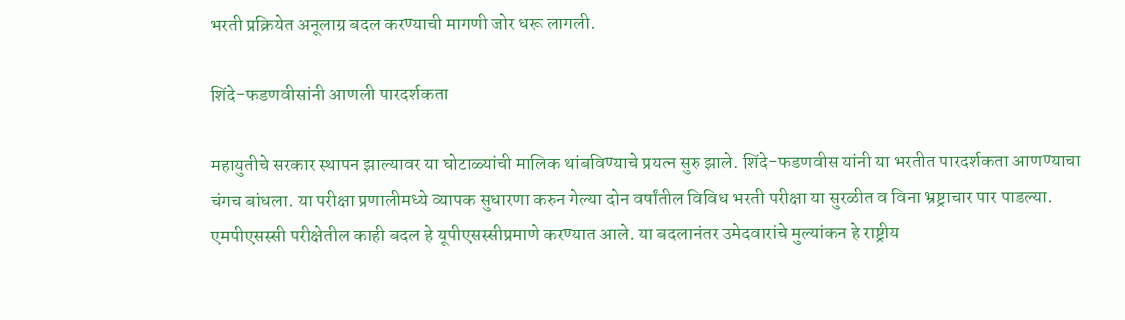भरती प्रक्रियेत अनूलाग्र बदल करण्याची मागणी जोर धरू लागली.

शिंदे-फडणवीसांनी आणली पारदर्शकता

महायुतीचे सरकार स्थापन झाल्यावर या घोटाळ्यांची मालिक थांबविण्याचे प्रयत्न सुरु झाले. शिंदे-फडणवीस यांनी या भरतीत पारदर्शकता आणण्याचा चंगच बांधला. या परीक्षा प्रणालीमध्ये व्यापक सुधारणा करुन गेल्या दोन वर्षांतील विविध भरती परीक्षा या सुरळीत व विना भ्रष्ट्राचार पार पाडल्या. एमपीएसस्सी परीक्षेतील काही बदल हे यूपीएसस्सीप्रमाणे करण्यात आले. या बदलानंतर उमेदवारांचे मुल्यांकन हे राष्ट्रीय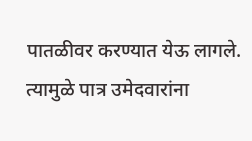पातळीवर करण्यात येऊ लागले. त्यामुळे पात्र उमेदवारांना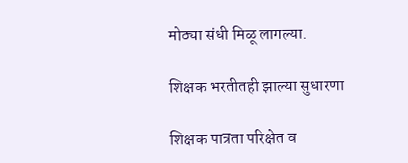मोठ्या संधी मिळू लागल्या.

शिक्षक भरतीतही झाल्या सुधारणा

शिक्षक पात्रता परिक्षेत व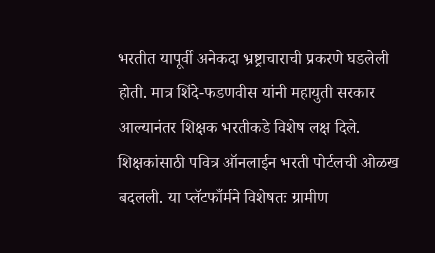भरतीत यापूर्वी अनेकदा भ्रष्ट्राचाराची प्रकरणे घडलेली होती. मात्र शिंदे-फडणवीस यांनी महायुती सरकार आल्यानंतर शिक्षक भरतीकडे विशेष लक्ष दिले. शिक्षकांसाठी पवित्र ऑनलाईन भरती पोर्टलची ओळख बदलली. या प्लॅटफाँर्मने विशेषतः ग्रामीण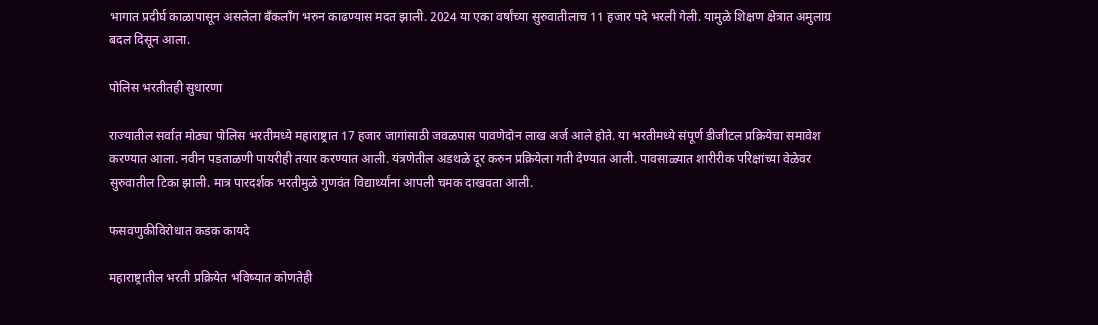भागात प्रदीर्घ काळापासून असलेला बँकलाँग भरुन काढण्यास मदत झाली. 2024 या एका वर्षांच्या सुरुवातीलाच 11 हजार पदे भरली गेली. यामुळे शिक्षण क्षेत्रात अमुलाग्र बदल दिसून आला.

पोलिस भरतीतही सुधारणा

राज्यातील सर्वात मोठ्या पोलिस भरतीमध्ये महाराष्ट्रात 17 हजार जागांसाठी जवळपास पावणेदोन लाख अर्ज आले होते. या भरतीमध्ये संपूर्ण डीजीटल प्रक्रियेचा समावेश करण्यात आला. नवीन पडताळणी पायरीही तयार करण्यात आली. यंत्रणेतील अडथळे दूर करुन प्रक्रियेला गती देण्यात आली. पावसाळ्यात शारीरीक परिक्षांच्या वेळेवर सुरुवातील टिका झाली. मात्र पारदर्शक भरतीमुळे गुणवंत विद्यार्थ्यांना आपली चमक दाखवता आली.

फसवणुकीविरोधात कडक कायदे

महाराष्ट्रातील भरती प्रक्रियेत भविष्यात कोणतेही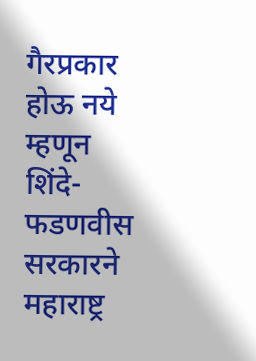गैरप्रकार होऊ नये म्हणून शिंदे-फडणवीस सरकारने महाराष्ट्र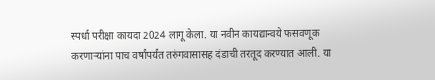स्पर्धा परीक्षा कायदा 2024 लागू केला. या नवीन कायद्यान्वये फसवणूक करणाऱ्यांना पाच वर्षांपर्यंत तरुंगवासासह दंडाची तरतूद करण्यात आली. या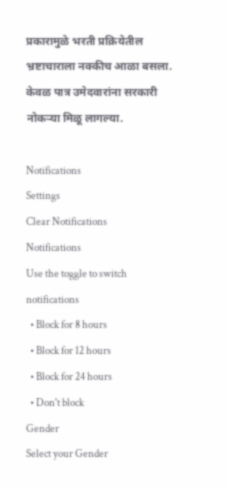प्रकारामुळे भरती प्रक्रियेतील भ्रष्टाचाराला नक्कीच आळा बसला. केवळ पात्र उमेदवारांना सरकारी नोकऱ्या मिळू लागल्या.

Notifications
Settings
Clear Notifications
Notifications
Use the toggle to switch notifications
  • Block for 8 hours
  • Block for 12 hours
  • Block for 24 hours
  • Don't block
Gender
Select your Gender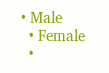• Male
  • Female
  •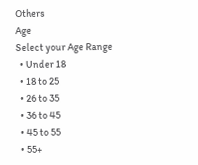Others
Age
Select your Age Range
  • Under 18
  • 18 to 25
  • 26 to 35
  • 36 to 45
  • 45 to 55
  • 55+